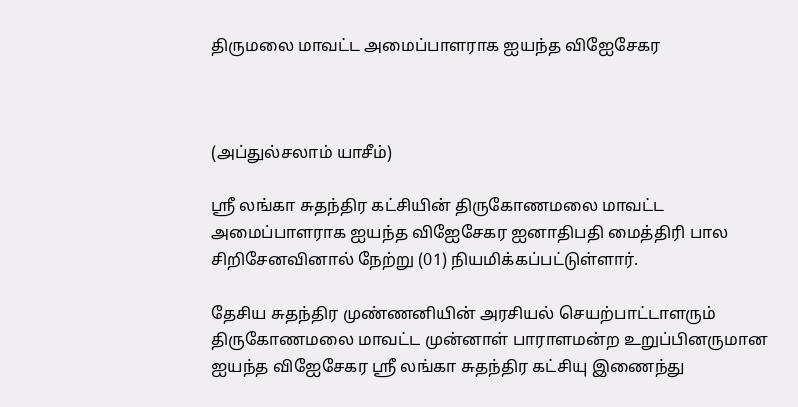திருமலை மாவட்ட அமைப்பாளராக ஐயந்த விஐேசேகர



(அப்துல்சலாம் யாசீம்)

ஸ்ரீ லங்கா சுதந்திர கட்சியின் திருகோணமலை மாவட்ட அமைப்பாளராக ஐயந்த விஐேசேகர ஐனாதிபதி மைத்திரி பால சிறிசேனவினால் நேற்று (01) நியமிக்கப்பட்டுள்ளார்.

தேசிய சுதந்திர முண்ணனியின் அரசியல் செயற்பாட்டாளரும் திருகோணமலை மாவட்ட முன்னாள் பாராளமன்ற உறுப்பினருமான ஐயந்த விஐேசேகர ஸ்ரீ லங்கா சுதந்திர கட்சியு இணைந்து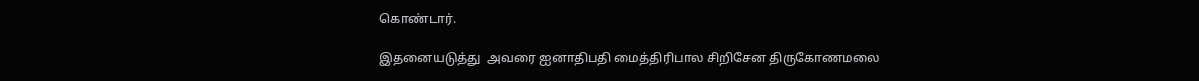கொண்டார்.

இதனையடுத்து  அவரை ஐனாதிபதி மைத்திரிபால சிறிசேன திருகோணமலை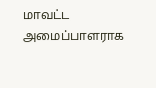மாவட்ட அமைப்பாளராக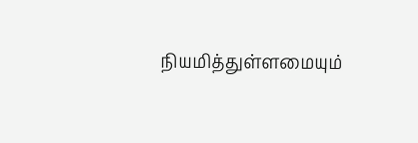நியமித்துள்ளமையும்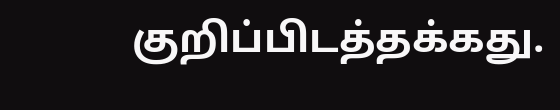குறிப்பிடத்தக்கது.